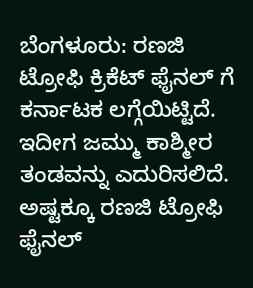ಬೆಂಗಳೂರು: ರಣಜಿ ಟ್ರೋಫಿ ಕ್ರಿಕೆಟ್ ಫೈನಲ್ ಗೆ ಕರ್ನಾಟಕ ಲಗ್ಗೆಯಿಟ್ಟಿದೆ. ಇದೀಗ ಜಮ್ಮು ಕಾಶ್ಮೀರ ತಂಡವನ್ನು ಎದುರಿಸಲಿದೆ. ಅಷ್ಟಕ್ಕೂ ರಣಜಿ ಟ್ರೋಫಿ ಫೈನಲ್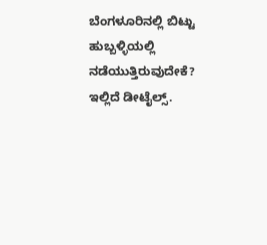ಬೆಂಗಳೂರಿನಲ್ಲಿ ಬಿಟ್ಟು ಹುಬ್ಬಳ್ಳಿಯಲ್ಲಿ ನಡೆಯುತ್ತಿರುವುದೇಕೆ? ಇಲ್ಲಿದೆ ಡೀಟೈಲ್ಸ್.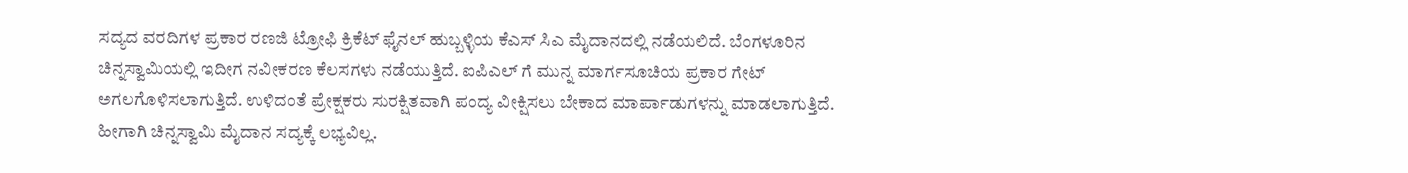ಸದ್ಯದ ವರದಿಗಳ ಪ್ರಕಾರ ರಣಜಿ ಟ್ರೋಫಿ ಕ್ರಿಕೆಟ್ ಫೈನಲ್ ಹುಬ್ಬಳ್ಳಿಯ ಕೆಎಸ್ ಸಿಎ ಮೈದಾನದಲ್ಲಿ ನಡೆಯಲಿದೆ. ಬೆಂಗಳೂರಿನ ಚಿನ್ನಸ್ವಾಮಿಯಲ್ಲಿ ಇದೀಗ ನವೀಕರಣ ಕೆಲಸಗಳು ನಡೆಯುತ್ತಿದೆ. ಐಪಿಎಲ್ ಗೆ ಮುನ್ನ ಮಾರ್ಗಸೂಚಿಯ ಪ್ರಕಾರ ಗೇಟ್ ಅಗಲಗೊಳಿಸಲಾಗುತ್ತಿದೆ. ಉಳಿದಂತೆ ಪ್ರೇಕ್ಷಕರು ಸುರಕ್ಷಿತವಾಗಿ ಪಂದ್ಯ ವೀಕ್ಷಿಸಲು ಬೇಕಾದ ಮಾರ್ಪಾಡುಗಳನ್ನು ಮಾಡಲಾಗುತ್ತಿದೆ. ಹೀಗಾಗಿ ಚಿನ್ನಸ್ವಾಮಿ ಮೈದಾನ ಸದ್ಯಕ್ಕೆ ಲಭ್ಯವಿಲ್ಲ.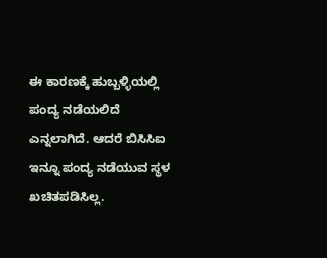ಈ ಕಾರಣಕ್ಕೆ ಹುಬ್ಬಳ್ಳಿಯಲ್ಲಿ ಪಂದ್ಯ ನಡೆಯಲಿದೆ ಎನ್ನಲಾಗಿದೆ. ಆದರೆ ಬಿಸಿಸಿಐ ಇನ್ನೂ ಪಂದ್ಯ ನಡೆಯುವ ಸ್ಥಳ ಖಚಿತಪಡಿಸಿಲ್ಲ.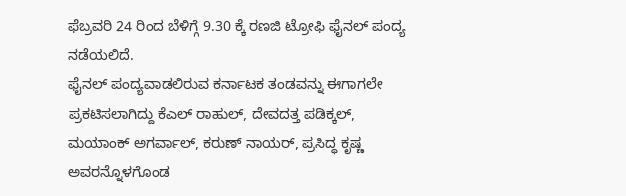ಫೆಬ್ರವರಿ 24 ರಿಂದ ಬೆಳಿಗ್ಗೆ 9.30 ಕ್ಕೆ ರಣಜಿ ಟ್ರೋಫಿ ಫೈನಲ್ ಪಂದ್ಯ ನಡೆಯಲಿದೆ.
ಫೈನಲ್ ಪಂದ್ಯವಾಡಲಿರುವ ಕರ್ನಾಟಕ ತಂಡವನ್ನು ಈಗಾಗಲೇ ಪ್ರಕಟಿಸಲಾಗಿದ್ದು ಕೆಎಲ್ ರಾಹುಲ್, ದೇವದತ್ತ ಪಡಿಕ್ಕಲ್, ಮಯಾಂಕ್ ಅಗರ್ವಾಲ್, ಕರುಣ್ ನಾಯರ್, ಪ್ರಸಿದ್ಧ ಕೃಷ್ಣ ಅವರನ್ನೊಳಗೊಂಡ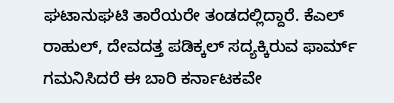ಘಟಾನುಘಟಿ ತಾರೆಯರೇ ತಂಡದಲ್ಲಿದ್ದಾರೆ. ಕೆಎಲ್ ರಾಹುಲ್, ದೇವದತ್ತ ಪಡಿಕ್ಕಲ್ ಸದ್ಯಕ್ಕಿರುವ ಫಾರ್ಮ್ ಗಮನಿಸಿದರೆ ಈ ಬಾರಿ ಕರ್ನಾಟಕವೇ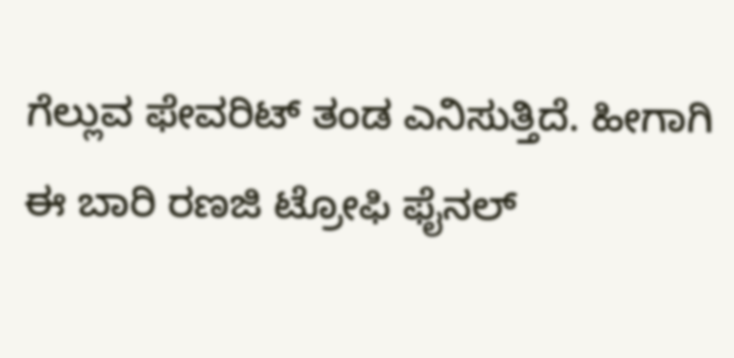ಗೆಲ್ಲುವ ಫೇವರಿಟ್ ತಂಡ ಎನಿಸುತ್ತಿದೆ. ಹೀಗಾಗಿ ಈ ಬಾರಿ ರಣಜಿ ಟ್ರೋಫಿ ಫೈನಲ್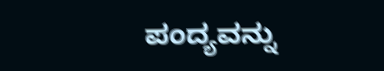ಪಂದ್ಯವನ್ನು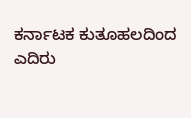ಕರ್ನಾಟಕ ಕುತೂಹಲದಿಂದ ಎದಿರು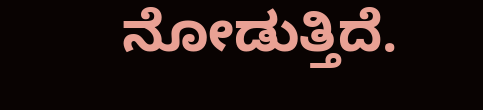ನೋಡುತ್ತಿದೆ.